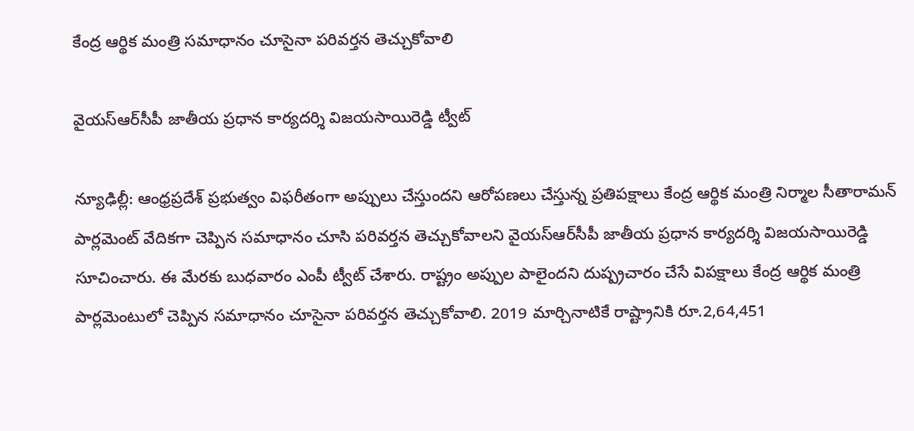కేంద్ర ఆర్థిక మంత్రి సమాధానం చూసైనా పరివర్తన తెచ్చుకోవాలి

వైయ‌స్ఆర్‌సీపీ జాతీయ ప్ర‌ధాన కార్య‌ద‌ర్శి విజ‌య‌సాయిరెడ్డి ట్వీట్‌

న్యూఢిల్లీ: ఆంధ్ర‌ప్ర‌దేశ్ ప్ర‌భుత్వం విఫ‌రీతంగా అప్పులు చేస్తుంద‌ని ఆరోప‌ణ‌లు చేస్తున్న ప్ర‌తిప‌క్షాలు కేంద్ర ఆర్థిక మంత్రి నిర్మాల సీతారామ‌న్ పార్ల‌మెంట్ వేదిక‌గా చెప్పిన స‌మాధానం చూసి పరివ‌ర్త‌న తెచ్చుకోవాల‌ని వైయ‌స్ఆర్‌సీపీ జాతీయ ప్ర‌ధాన కార్య‌ద‌ర్శి విజ‌య‌సాయిరెడ్డి సూచించారు. ఈ మేర‌కు బుధ‌వారం ఎంపీ ట్వీట్ చేశారు. రాష్ట్రం అప్పుల పాలైందని దుష్ప్రచారం చేసే విపక్షాలు కేంద్ర ఆర్థిక మంత్రి పార్లమెంటులో చెప్పిన సమాధానం చూసైనా పరివర్తన తెచ్చుకోవాలి. 2019 మార్చినాటికే రాష్ట్రానికి రూ.2,64,451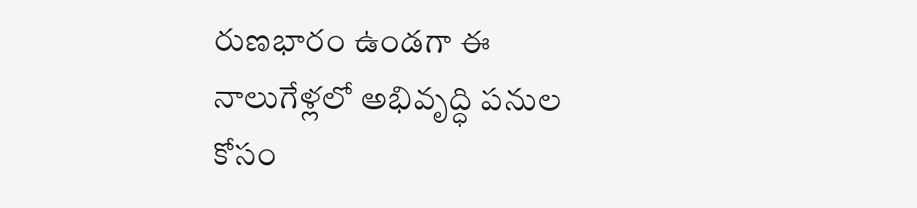రుణభారం ఉండగా ఈ నాలుగేళ్లలో అభివృద్ధి పనుల కోసం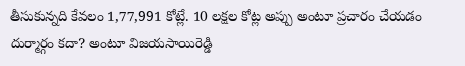తీసుకున్నది కేవలం 1,77,991 కోట్లే. 10 లక్షల కోట్ల అప్పు అంటూ ప్రచారం చేయడం దుర్మార్గం కదా? అంటూ విజ‌య‌సాయిరెడ్డి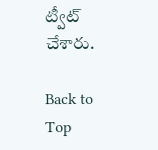ట్వీట్ చేశారు.

Back to Top